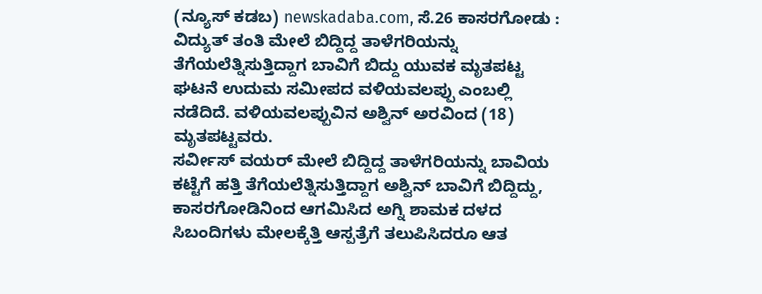(ನ್ಯೂಸ್ ಕಡಬ) newskadaba.com, ಸೆ.26 ಕಾಸರಗೋಡು : ವಿದ್ಯುತ್ ತಂತಿ ಮೇಲೆ ಬಿದ್ದಿದ್ದ ತಾಳೆಗರಿಯನ್ನು ತೆಗೆಯಲೆತ್ನಿಸುತ್ತಿದ್ದಾಗ ಬಾವಿಗೆ ಬಿದ್ದು ಯುವಕ ಮೃತಪಟ್ಟ ಘಟನೆ ಉದುಮ ಸಮೀಪದ ವಳಿಯವಲಪ್ಪು ಎಂಬಲ್ಲಿ ನಡೆದಿದೆ. ವಳಿಯವಲಪ್ಪುವಿನ ಅಶ್ವಿನ್ ಅರವಿಂದ (18) ಮೃತಪಟ್ಟವರು.
ಸರ್ವೀಸ್ ವಯರ್ ಮೇಲೆ ಬಿದ್ದಿದ್ದ ತಾಳೆಗರಿಯನ್ನು ಬಾವಿಯ ಕಟ್ಟೆಗೆ ಹತ್ತಿ ತೆಗೆಯಲೆತ್ನಿಸುತ್ತಿದ್ದಾಗ ಅಶ್ವಿನ್ ಬಾವಿಗೆ ಬಿದ್ದಿದ್ದು, ಕಾಸರಗೋಡಿನಿಂದ ಆಗಮಿಸಿದ ಅಗ್ನಿ ಶಾಮಕ ದಳದ ಸಿಬಂದಿಗಳು ಮೇಲಕ್ಕೆತ್ತಿ ಆಸ್ಪತ್ರೆಗೆ ತಲುಪಿಸಿದರೂ ಆತ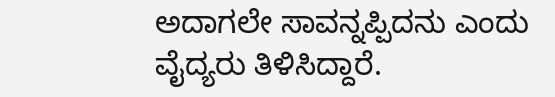ಅದಾಗಲೇ ಸಾವನ್ನಪ್ಪಿದನು ಎಂದು ವೈದ್ಯರು ತಿಳಿಸಿದ್ದಾರೆ.